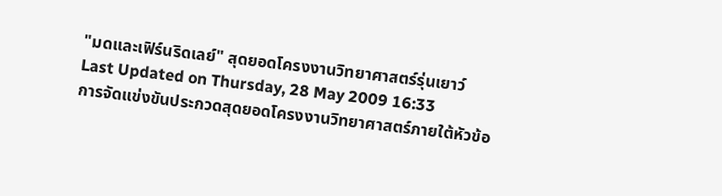"มดและเฟิร์นริดเลย์" สุดยอดโครงงานวิทยาศาสตร์รุ่นเยาว์
Last Updated on Thursday, 28 May 2009 16:33
การจัดแข่งขันประกวดสุดยอดโครงงานวิทยาศาสตร์ภายใต้หัวข้อ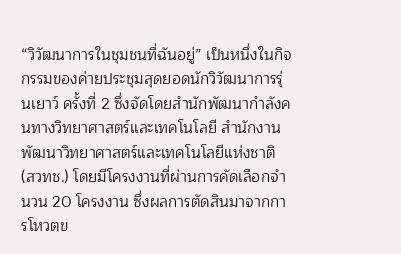“วิวัฒนาการในชุมชนที่ฉันอยู่” เป็นหนึ่งในกิจกรรมของค่ายประชุมสุดยอดนักวิวัฒนาการรุ่นเยาว์ ครั้งที่ 2 ซึ่งจัดโดยสำนักพัฒนากำลังคนทางวิทยาศาสตร์และเทคโนโลยี สำนักงานพัฒนาวิทยาศาสตร์และเทคโนโลยีแห่งชาติ (สวทช.) โดยมีโครงงานที่ผ่านการคัดเลือกจำนวน 20 โครงงาน ซึ่งผลการตัดสินมาจากการโหวตข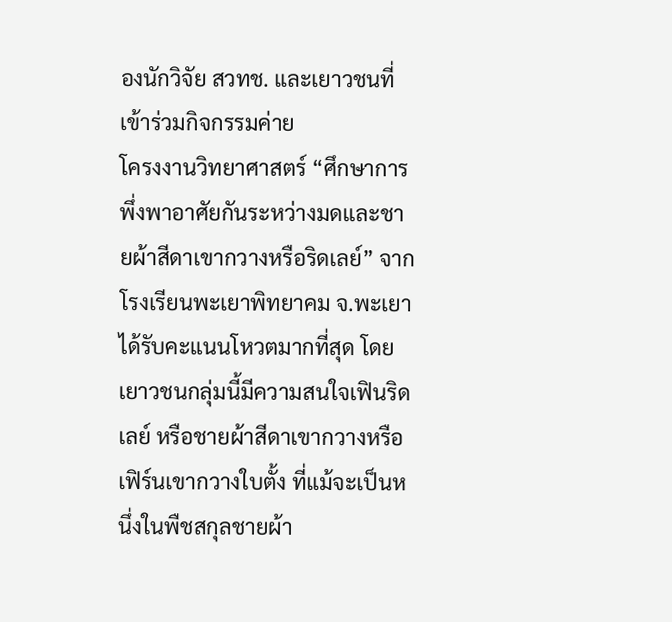องนักวิจัย สวทช. และเยาวชนที่เข้าร่วมกิจกรรมค่าย
โครงงานวิทยาศาสตร์ “ศึกษาการพึ่งพาอาศัยกันระหว่างมดและชายผ้าสีดาเขากวางหรือริดเลย์” จากโรงเรียนพะเยาพิทยาคม จ.พะเยา ได้รับคะแนนโหวตมากที่สุด โดยเยาวชนกลุ่มนี้มีความสนใจเฟินริดเลย์ หรือชายผ้าสีดาเขากวางหรือเฟิร์นเขากวางใบตั้ง ที่แม้จะเป็นหนึ่งในพืชสกุลชายผ้า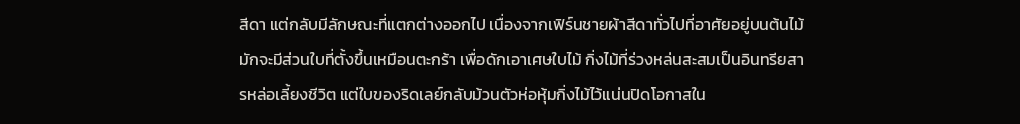สีดา แต่กลับมีลักษณะที่แตกต่างออกไป เนื่องจากเฟิร์นชายผ้าสีดาทั่วไปที่อาศัยอยู่บนต้นไม้ มักจะมีส่วนใบที่ตั้งขึ้นเหมือนตะกร้า เพื่อดักเอาเศษใบไม้ กิ่งไม้ที่ร่วงหล่นสะสมเป็นอินทรียสารหล่อเลี้ยงชีวิต แต่ใบของริดเลย์กลับม้วนตัวห่อหุ้มกิ่งไม้ไว้แน่นปิดโอกาสใน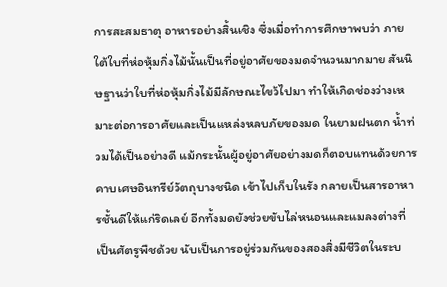การสะสมธาตุ อาหารอย่างสิ้นเชิง ซึ่งเมื่อทำการศึกษาพบว่า ภายใต้ใบที่ห่อหุ้มกิ่งไม้นั้นเป็นที่อยู่อาศัยของมดจำนวนมากมาย สันนิษฐานว่าใบที่ห่อหุ้มกิ่งไม้มีลักษณะไขว้ไปมา ทำให้เกิดช่องว่างเหมาะต่อการอาศัยและเป็นแหล่งหลบภัยของมด ในยามฝนตก น้ำท่วมได้เป็นอย่างดี แม้กระนั้นผู้อยู่อาศัยอย่างมดก็ตอบแทนด้วยการคาบเศษอินทรีย์วัตถุบางชนิด เข้าไปเก็บในรัง กลายเป็นสารอาหารชั้นดีให้แก่ริดเลย์ อีกทั้งมดยังช่วยขับไล่หนอนและแมลงต่างที่เป็นศัตรูพืชด้วย นับเป็นการอยู่ร่วมกันของสองสิ่งมีชีวิตในระบ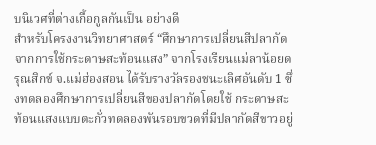บนิเวศที่ต่างเกื้อกูลกันเป็น อย่างดี
สำหรับโครงงานวิทยาศาสตร์ “ศึกษาการเปลี่ยนสีปลากัดจากการใช้กระดาษสะท้อนแสง” จากโรงเรียนแม่ลาน้อยดรุณสิกข์ จ.แม่ฮ่องสอน ได้รับรางวัลรองชนะเลิศอันดับ 1 ซึ่งทดลองศึกษาการเปลี่ยนสีของปลากัดโดยใช้ กระดาษสะท้อนแสงแบบตะกั่วทดลองพันรอบขวดที่มีปลากัดสีขาวอยู่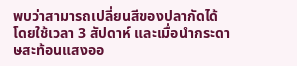พบว่าสามารถเปลี่ยนสีของปลากัดได้โดยใช้เวลา 3 สัปดาห์ และเมื่อนำกระดาษสะท้อนแสงออ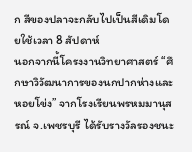ก สีของปลาจะกลับไปเป็นสีเดิมโดยใช้เวลา 8 สัปดาห์
นอกจากนี้โครงงานวิทยาศาสตร์ “ศึกษาวิวัฒนาการของนกปากห่างและหอยโข่ง” จากโรงเรียนพรหมมานุสรณ์ จ.เพชรบุรี ได้รับรางวัลรองชนะ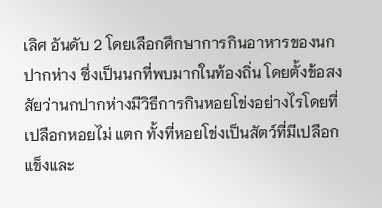เลิศ อันดับ 2 โดยเลือกศึกษาการกินอาหารของนกปากห่าง ซึ่งเป็นนกที่พบมากในท้องถิ่น โดยตั้งข้อสงสัยว่านกปากห่างมีวิธีการกินหอยโข่งอย่างไรโดยที่เปลือกหอยไม่ แตก ทั้งที่หอยโข่งเป็นสัตว์ที่มีเปลือกแข็งและ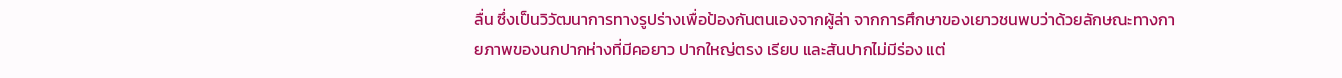ลื่น ซึ่งเป็นวิวัฒนาการทางรูปร่างเพื่อป้องกันตนเองจากผู้ล่า จากการศึกษาของเยาวชนพบว่าด้วยลักษณะทางกายภาพของนกปากห่างที่มีคอยาว ปากใหญ่ตรง เรียบ และสันปากไม่มีร่อง แต่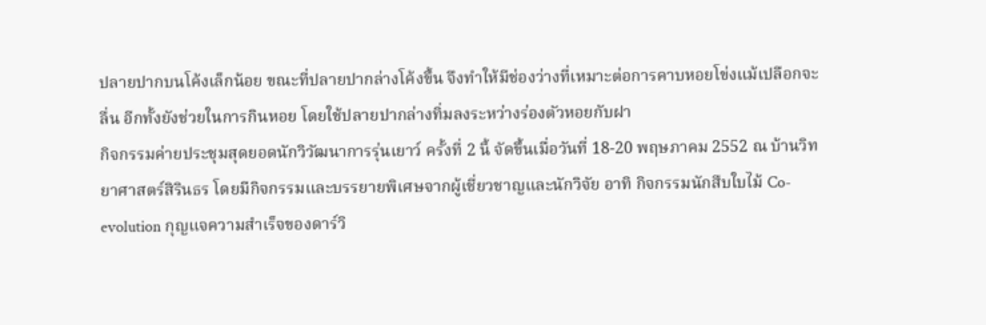ปลายปากบนโค้งเล็กน้อย ขณะที่ปลายปากล่างโค้งขึ้น จึงทำให้มีช่องว่างที่เหมาะต่อการคาบหอยโข่งแม้เปลือกจะลื่น อีกทั้งยังช่วยในการกินหอย โดยใช้ปลายปากล่างทิ่มลงระหว่างร่องตัวหอยกับฝา
กิจกรรมค่ายประชุมสุดยอดนักวิวัฒนาการรุ่นเยาว์ ครั้งที่ 2 นี้ จัดขึ้นเมื่อวันที่ 18-20 พฤษภาคม 2552 ณ บ้านวิทยาศาสตร์สิรินธร โดยมีกิจกรรมและบรรยายพิเศษจากผู้เชี่ยวชาญและนักวิจัย อาทิ กิจกรรมนักสืบใบไม้ Co-evolution กุญแจความสำเร็จของดาร์วิ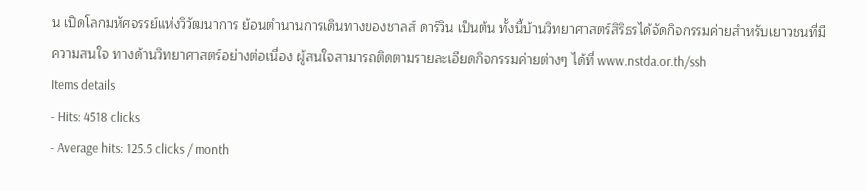น เปิดโลกมหัศจรรย์แห่งวิวัฒนาการ ย้อนตำนานการเดินทางของชาลส์ ดาร์วิน เป็นต้น ทั้งนี้บ้านวิทยาศาสตร์สิริธรได้จัดกิจกรรมค่ายสำหรับเยาวชนที่มีความสนใจ ทางด้านวิทยาศาสตร์อย่างต่อเนื่อง ผู้สนใจสามารถติดตามรายละเอียดกิจกรรมค่ายต่างๆ ได้ที่ www.nstda.or.th/ssh
Items details
- Hits: 4518 clicks
- Average hits: 125.5 clicks / month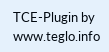TCE-Plugin by www.teglo.info